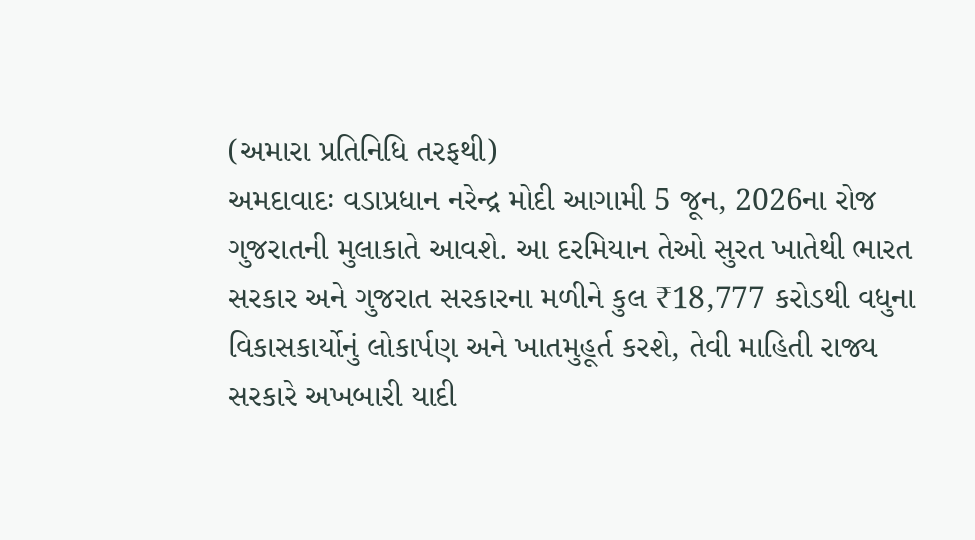(અમારા પ્રતિનિધિ તરફથી)
અમદાવાદઃ વડાપ્રધાન નરેન્દ્ર મોદી આગામી 5 જૂન, 2026ના રોજ ગુજરાતની મુલાકાતે આવશે. આ દરમિયાન તેઓ સુરત ખાતેથી ભારત સરકાર અને ગુજરાત સરકારના મળીને કુલ ₹18,777 કરોડથી વધુના વિકાસકાર્યોનું લોકાર્પણ અને ખાતમુહૂર્ત કરશે, તેવી માહિતી રાજ્ય સરકારે અખબારી યાદી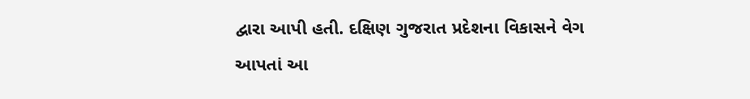દ્વારા આપી હતી. દક્ષિણ ગુજરાત પ્રદેશના વિકાસને વેગ આપતાં આ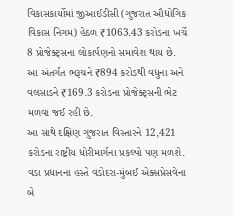વિકાસકાર્યોમાં જીઆઈડીસી (ગુજરાત ઔદ્યોગિક વિકાસ નિગમ) હેઠળ ₹1063.43 કરોડના ખર્ચે 8 પ્રોજેક્ટ્સના લોકાર્પણનો સમાવેશ થાય છે. આ અંતર્ગત ભરૂચને ₹894 કરોડથી વધુના અને વલસાડને ₹169.3 કરોડના પ્રોજેક્ટ્સની ભેટ મળવા જઈ રહી છે.
આ સાથે દક્ષિણ ગુજરાત વિસ્તારને 12,421 કરોડના રાષ્ટ્રીય ધોરીમાર્ગના પ્રકલ્પો પણ મળશે. વડા પ્રધાનના હસ્તે વડોદરા-મુંબઈ એક્સપ્રેસવેના બે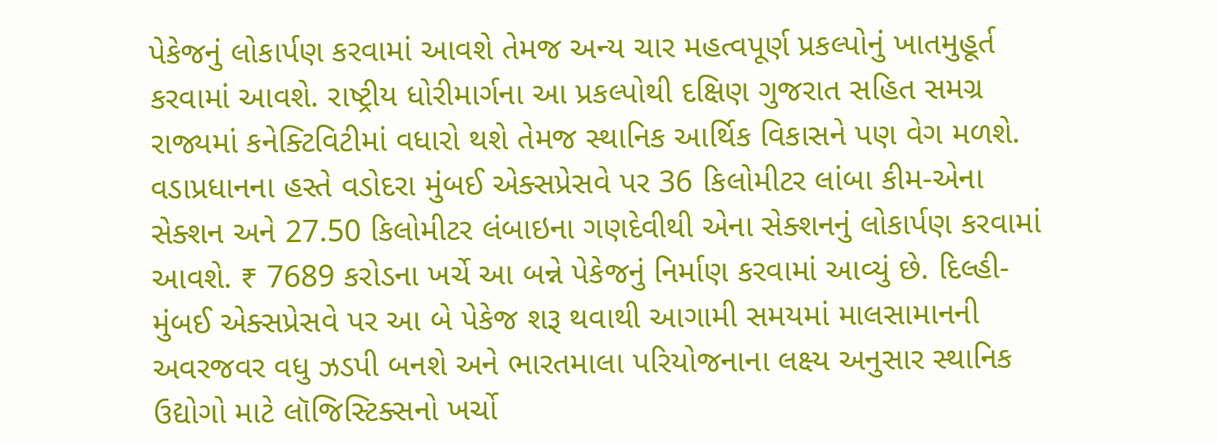પેકેજનું લોકાર્પણ કરવામાં આવશે તેમજ અન્ય ચાર મહત્વપૂર્ણ પ્રકલ્પોનું ખાતમુહૂર્ત કરવામાં આવશે. રાષ્ટ્રીય ધોરીમાર્ગના આ પ્રકલ્પોથી દક્ષિણ ગુજરાત સહિત સમગ્ર રાજ્યમાં કનેક્ટિવિટીમાં વધારો થશે તેમજ સ્થાનિક આર્થિક વિકાસને પણ વેગ મળશે.
વડાપ્રધાનના હસ્તે વડોદરા મુંબઈ એક્સપ્રેસવે પર 36 કિલોમીટર લાંબા કીમ-એના સેક્શન અને 27.50 કિલોમીટર લંબાઇના ગણદેવીથી એના સેક્શનનું લોકાર્પણ કરવામાં આવશે. ₹ 7689 કરોડના ખર્ચે આ બન્ને પેકેજનું નિર્માણ કરવામાં આવ્યું છે. દિલ્હી-મુંબઈ એક્સપ્રેસવે પર આ બે પેકેજ શરૂ થવાથી આગામી સમયમાં માલસામાનની અવરજવર વધુ ઝડપી બનશે અને ભારતમાલા પરિયોજનાના લક્ષ્ય અનુસાર સ્થાનિક ઉદ્યોગો માટે લૉજિસ્ટિક્સનો ખર્ચો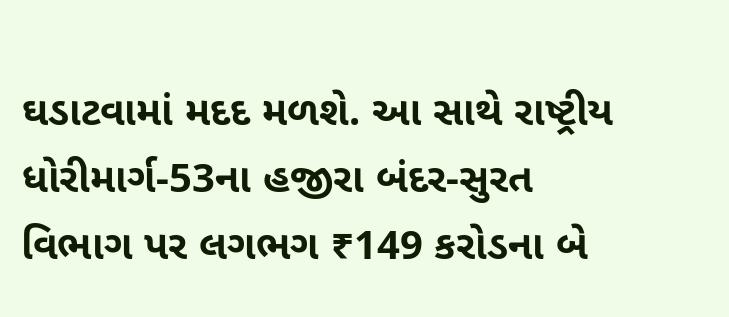ઘડાટવામાં મદદ મળશે. આ સાથે રાષ્ટ્રીય ધોરીમાર્ગ-53ના હજીરા બંદર-સુરત વિભાગ પર લગભગ ₹149 કરોડના બે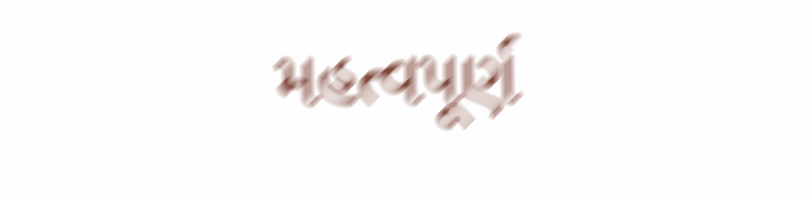મહત્વપૂર્ણ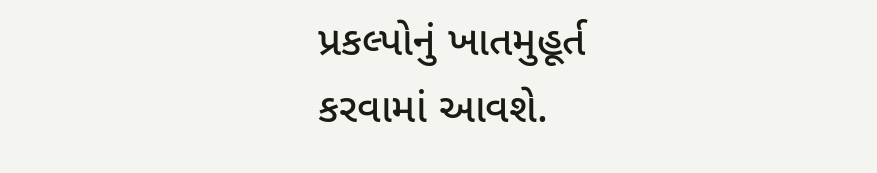પ્રકલ્પોનું ખાતમુહૂર્ત કરવામાં આવશે.